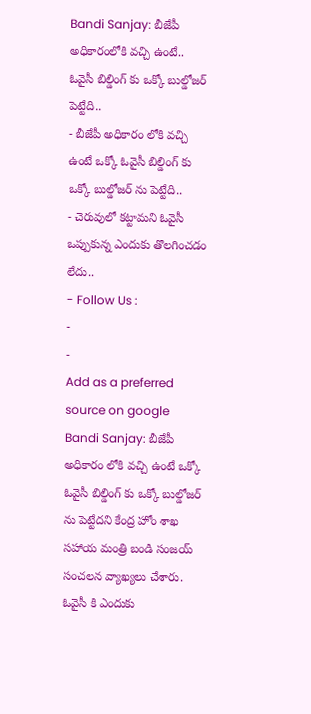Bandi Sanjay: బీజేపీ అధికారంలోకి వచ్చి ఉంటే.. ఓవైసీ బిల్డింగ్ కు ఒక్కో బుల్డోజర్ పెట్టేది..
- బీజేపీ అధికారం లోకి వచ్చి ఉంటే ఒక్కో ఓవైసీ బిల్డింగ్ కు ఒక్కో బుల్డోజర్ ను పెట్టేది..
- చెరువులో కట్టామని ఓవైసీ ఒప్పుకున్న ఎందుకు తొలగించడం లేదు..
- Follow Us :
-
-
Add as a preferred
source on google
Bandi Sanjay: బీజేపీ అధికారం లోకి వచ్చి ఉంటే ఒక్కో ఓవైసీ బిల్డింగ్ కు ఒక్కో బుల్డోజర్ ను పెట్టేదని కేంద్ర హోం శాఖ సహాయ మంత్రి బండి సంజయ్ సంచలన వ్యాఖ్యలు చేశారు. ఓవైసీ కి ఎందుకు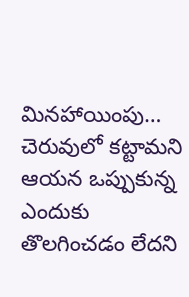మినహాయింపు… చెరువులో కట్టామని ఆయన ఒప్పుకున్న ఎందుకు తొలగించడం లేదని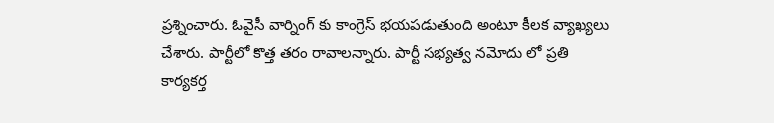ప్రశ్నించారు. ఓవైసీ వార్నింగ్ కు కాంగ్రెస్ భయపడుతుంది అంటూ కీలక వ్యాఖ్యలు చేశారు. పార్టీలో కొత్త తరం రావాలన్నారు. పార్టీ సభ్యత్వ నమోదు లో ప్రతి కార్యకర్త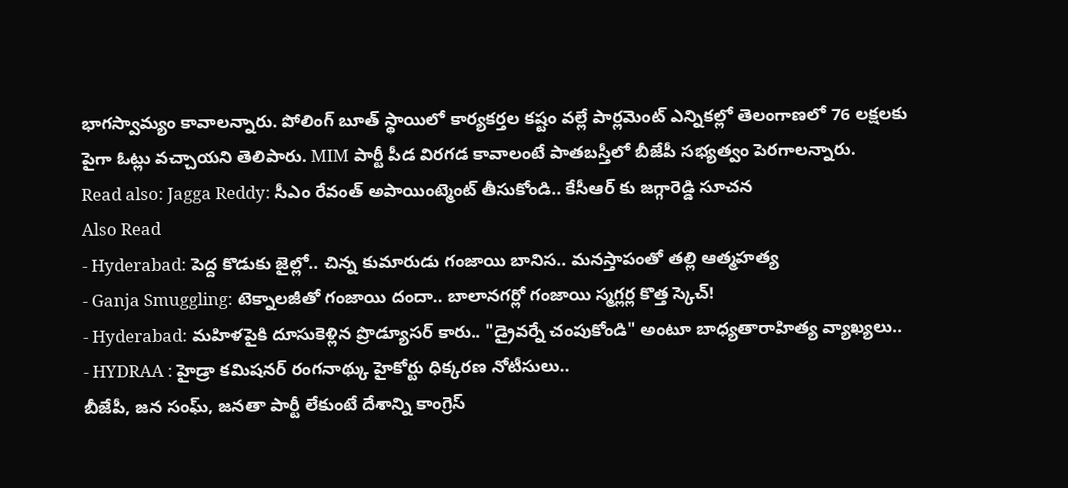భాగస్వామ్యం కావాలన్నారు. పోలింగ్ బూత్ స్థాయిలో కార్యకర్తల కష్టం వల్లే పార్లమెంట్ ఎన్నికల్లో తెలంగాణలో 76 లక్షలకు పైగా ఓట్లు వచ్చాయని తెలిపారు. MIM పార్టీ పీడ విరగడ కావాలంటే పాతబస్తీలో బీజేపీ సభ్యత్వం పెరగాలన్నారు.
Read also: Jagga Reddy: సీఎం రేవంత్ అపాయింట్మెంట్ తీసుకోండి.. కేసీఆర్ కు జగ్గారెడ్డి సూచన
Also Read
- Hyderabad: పెద్ద కొడుకు జైల్లో.. చిన్న కుమారుడు గంజాయి బానిస.. మనస్తాపంతో తల్లి ఆత్మహత్య
- Ganja Smuggling: టెక్నాలజీతో గంజాయి దందా.. బాలానగర్లో గంజాయి స్మగ్లర్ల కొత్త స్కెచ్!
- Hyderabad: మహిళపైకి దూసుకెళ్లిన ప్రొడ్యూసర్ కారు.. "డ్రైవర్నే చంపుకోండి" అంటూ బాధ్యతారాహిత్య వ్యాఖ్యలు..
- HYDRAA : హైడ్రా కమిషనర్ రంగనాథ్కు హైకోర్టు ధిక్కరణ నోటీసులు..
బీజేపీ, జన సంఘ్, జనతా పార్టీ లేకుంటే దేశాన్ని కాంగ్రెస్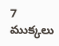7 ముక్కలు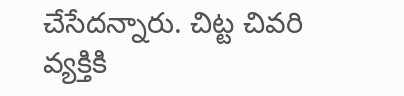చేసేదన్నారు. చిట్ట చివరి వ్యక్తికి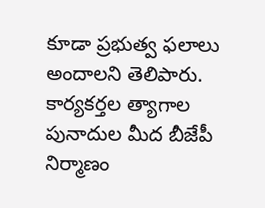కూడా ప్రభుత్వ ఫలాలు అందాలని తెలిపారు. కార్యకర్తల త్యాగాల పునాదుల మీద బీజేపీ నిర్మాణం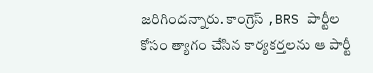జరిగిందన్నారు. కాంగ్రెస్ ,BRS పార్టీల కోసం త్యాగం చేసిన కార్యకర్తలను ఆ పార్టీ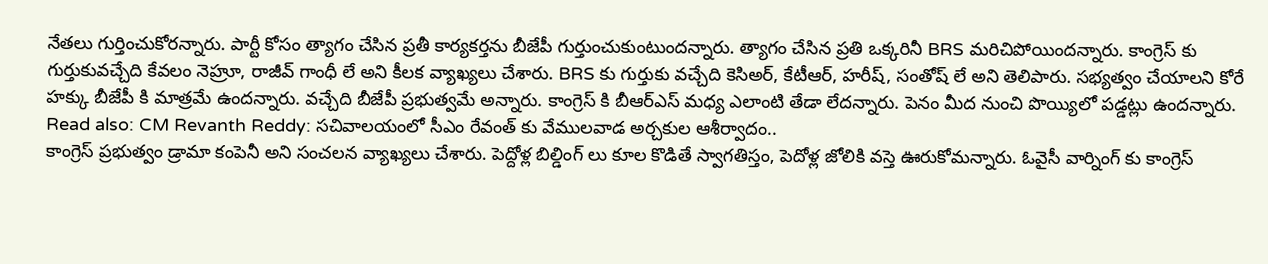నేతలు గుర్తించుకోరన్నారు. పార్టీ కోసం త్యాగం చేసిన ప్రతీ కార్యకర్తను బీజేపీ గుర్తుంచుకుంటుందన్నారు. త్యాగం చేసిన ప్రతి ఒక్కరినీ BRS మరిచిపోయిందన్నారు. కాంగ్రెస్ కు గుర్తుకువచ్చేది కేవలం నెహ్రూ, రాజీవ్ గాంధీ లే అని కీలక వ్యాఖ్యలు చేశారు. BRS కు గుర్తుకు వచ్చేది కెసిఅర్, కేటీఆర్, హరీష్, సంతోష్ లే అని తెలిపారు. సభ్యత్వం చేయాలని కోరే హక్కు బీజేపీ కి మాత్రమే ఉందన్నారు. వచ్చేది బీజేపీ ప్రభుత్వమే అన్నారు. కాంగ్రెస్ కి బీఆర్ఎస్ మధ్య ఎలాంటి తేడా లేదన్నారు. పెనం మీద నుంచి పొయ్యిలో పడ్డట్లు ఉందన్నారు.
Read also: CM Revanth Reddy: సచివాలయంలో సీఎం రేవంత్ కు వేములవాడ అర్చకుల ఆశీర్వాదం..
కాంగ్రెస్ ప్రభుత్వం డ్రామా కంపెనీ అని సంచలన వ్యాఖ్యలు చేశారు. పెద్దోళ్ల బిల్డింగ్ లు కూల కొడితే స్వాగతిస్తం, పెదోళ్ల జోలికి వస్తె ఊరుకోమన్నారు. ఓవైసీ వార్నింగ్ కు కాంగ్రెస్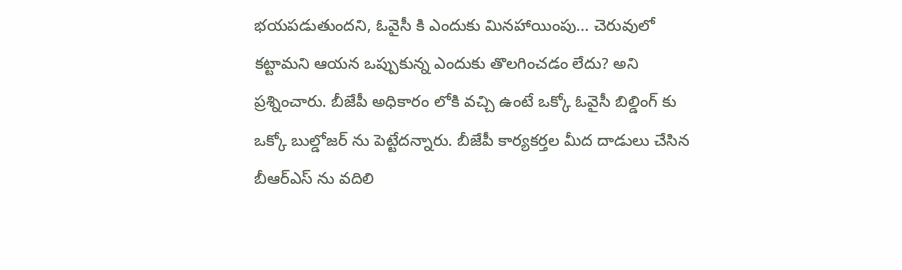భయపడుతుందని, ఓవైసీ కి ఎందుకు మినహాయింపు… చెరువులో కట్టామని ఆయన ఒప్పుకున్న ఎందుకు తొలగించడం లేదు? అని ప్రశ్నించారు. బీజేపీ అధికారం లోకి వచ్చి ఉంటే ఒక్కో ఓవైసీ బిల్డింగ్ కు ఒక్కో బుల్డోజర్ ను పెట్టేదన్నారు. బీజేపీ కార్యకర్తల మీద దాడులు చేసిన బీఆర్ఎస్ ను వదిలి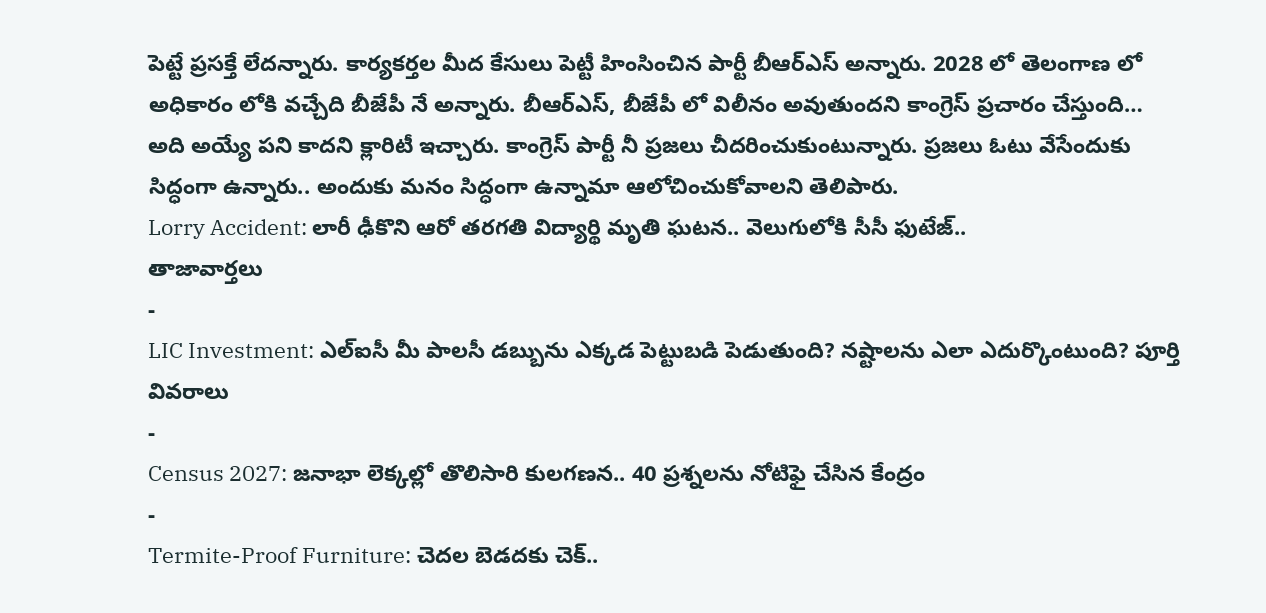పెట్టే ప్రసక్తే లేదన్నారు. కార్యకర్తల మీద కేసులు పెట్టీ హింసించిన పార్టీ బీఆర్ఎస్ అన్నారు. 2028 లో తెలంగాణ లో అధికారం లోకి వచ్చేది బీజేపీ నే అన్నారు. బీఆర్ఎస్, బీజేపీ లో విలీనం అవుతుందని కాంగ్రెస్ ప్రచారం చేస్తుంది… అది అయ్యే పని కాదని క్లారిటీ ఇచ్చారు. కాంగ్రెస్ పార్టీ నీ ప్రజలు చీదరించుకుంటున్నారు. ప్రజలు ఓటు వేసేందుకు సిద్ధంగా ఉన్నారు.. అందుకు మనం సిద్ధంగా ఉన్నామా ఆలోచించుకోవాలని తెలిపారు.
Lorry Accident: లారీ ఢీకొని ఆరో తరగతి విద్యార్థి మృతి ఘటన.. వెలుగులోకి సీసీ ఫుటేజ్..
తాజావార్తలు
-
LIC Investment: ఎల్ఐసీ మీ పాలసీ డబ్బును ఎక్కడ పెట్టుబడి పెడుతుంది? నష్టాలను ఎలా ఎదుర్కొంటుంది? పూర్తి వివరాలు
-
Census 2027: జనాభా లెక్కల్లో తొలిసారి కులగణన.. 40 ప్రశ్నలను నోటిఫై చేసిన కేంద్రం
-
Termite-Proof Furniture: చెదల బెడదకు చెక్..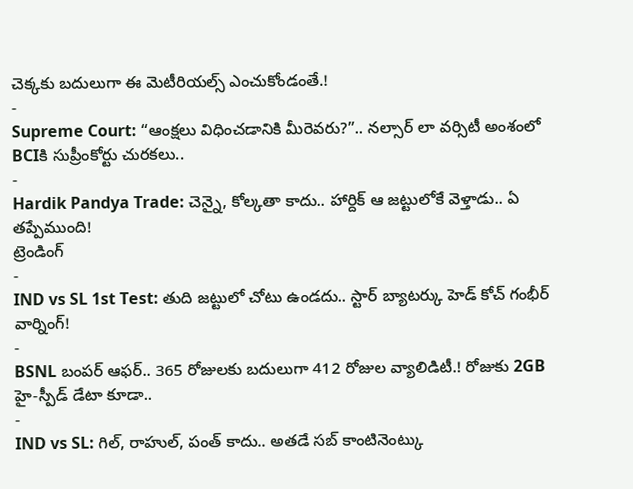చెక్కకు బదులుగా ఈ మెటీరియల్స్ ఎంచుకోండంతే.!
-
Supreme Court: “ఆంక్షలు విధించడానికి మీరెవరు?”.. నల్సార్ లా వర్సిటీ అంశంలో BCIకి సుప్రీంకోర్టు చురకలు..
-
Hardik Pandya Trade: చెన్నై, కోల్కతా కాదు.. హార్దిక్ ఆ జట్టులోకే వెళ్తాడు.. ఏ తప్పేముంది!
ట్రెండింగ్
-
IND vs SL 1st Test: తుది జట్టులో చోటు ఉండదు.. స్టార్ బ్యాటర్కు హెడ్ కోచ్ గంభీర్ వార్నింగ్!
-
BSNL బంపర్ ఆఫర్.. 365 రోజులకు బదులుగా 412 రోజుల వ్యాలిడిటీ.! రోజుకు 2GB హై-స్పీడ్ డేటా కూడా..
-
IND vs SL: గిల్, రాహుల్, పంత్ కాదు.. అతడే సబ్ కాంటినెంట్కు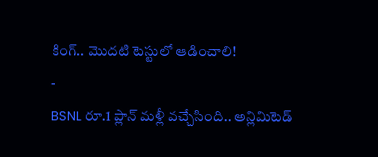కింగ్.. మొదటి టెస్టులో ఆడించాలి!
-
BSNL రూ.1 ప్లాన్ మళ్లీ వచ్చేసింది.. అన్లిమిటెడ్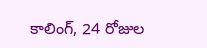కాలింగ్, 24 రోజుల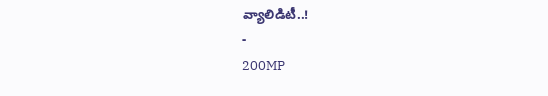వ్యాలిడిటీ..!
-
200MP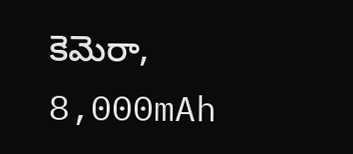కెమెరా, 8,000mAh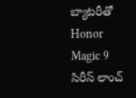బ్యాటరీతో Honor Magic 9 సిరీస్ లాంచ్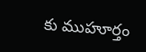కు ముహూర్తం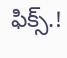ఫిక్స్.!